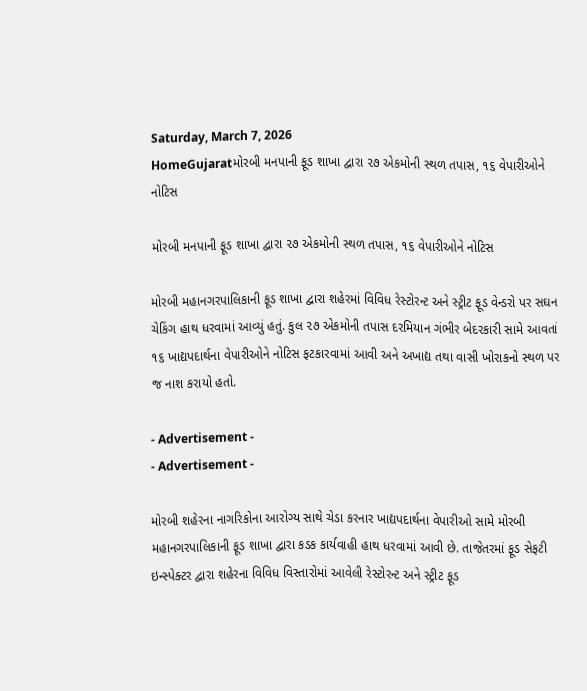Saturday, March 7, 2026
HomeGujaratમોરબી મનપાની ફૂડ શાખા દ્વારા ૨૭ એકમોની સ્થળ તપાસ, ૧૬ વેપારીઓને નોટિસ

મોરબી મનપાની ફૂડ શાખા દ્વારા ૨૭ એકમોની સ્થળ તપાસ, ૧૬ વેપારીઓને નોટિસ

મોરબી મહાનગરપાલિકાની ફૂડ શાખા દ્વારા શહેરમાં વિવિધ રેસ્ટોરન્ટ અને સ્ટ્રીટ ફૂડ વેન્ડરો પર સઘન ચેકિંગ હાથ ધરવામાં આવ્યું હતું. કુલ ૨૭ એકમોની તપાસ દરમિયાન ગંભીર બેદરકારી સામે આવતાં ૧૬ ખાદ્યપદાર્થના વેપારીઓને નોટિસ ફટકારવામાં આવી અને અખાદ્ય તથા વાસી ખોરાકનો સ્થળ પર જ નાશ કરાયો હતો.

- Advertisement -
- Advertisement -

મોરબી શહેરના નાગરિકોના આરોગ્ય સાથે ચેડા કરનાર ખાદ્યપદાર્થના વેપારીઓ સામે મોરબી મહાનગરપાલિકાની ફૂડ શાખા દ્વારા કડક કાર્યવાહી હાથ ધરવામાં આવી છે. તાજેતરમાં ફૂડ સેફટી ઇન્સ્પેક્ટર દ્વારા શહેરના વિવિધ વિસ્તારોમાં આવેલી રેસ્ટોરન્ટ અને સ્ટ્રીટ ફૂડ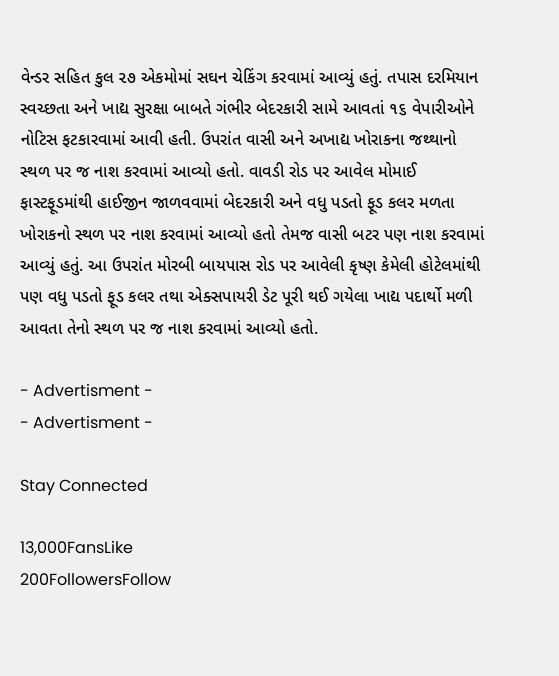વેન્ડર સહિત કુલ ૨૭ એકમોમાં સઘન ચેકિંગ કરવામાં આવ્યું હતું. તપાસ દરમિયાન સ્વચ્છતા અને ખાદ્ય સુરક્ષા બાબતે ગંભીર બેદરકારી સામે આવતાં ૧૬ વેપારીઓને નોટિસ ફટકારવામાં આવી હતી. ઉપરાંત વાસી અને અખાદ્ય ખોરાકના જથ્થાનો સ્થળ પર જ નાશ કરવામાં આવ્યો હતો. વાવડી રોડ પર આવેલ મોમાઈ ફાસ્ટફૂડમાંથી હાઈજીન જાળવવામાં બેદરકારી અને વધુ પડતો ફૂડ કલર મળતા ખોરાકનો સ્થળ પર નાશ કરવામાં આવ્યો હતો તેમજ વાસી બટર પણ નાશ કરવામાં આવ્યું હતું. આ ઉપરાંત મોરબી બાયપાસ રોડ પર આવેલી કૃષ્ણ કેમેલી હોટેલમાંથી પણ વધુ પડતો ફૂડ કલર તથા એક્સપાયરી ડેટ પૂરી થઈ ગયેલા ખાદ્ય પદાર્થો મળી આવતા તેનો સ્થળ પર જ નાશ કરવામાં આવ્યો હતો.

- Advertisment -
- Advertisment -

Stay Connected

13,000FansLike
200FollowersFollow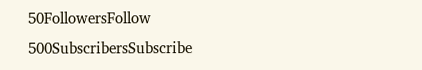50FollowersFollow
500SubscribersSubscribe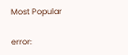Most Popular

error: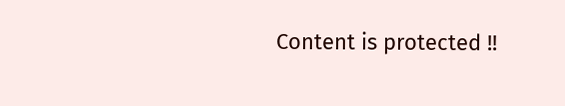Content is protected !!